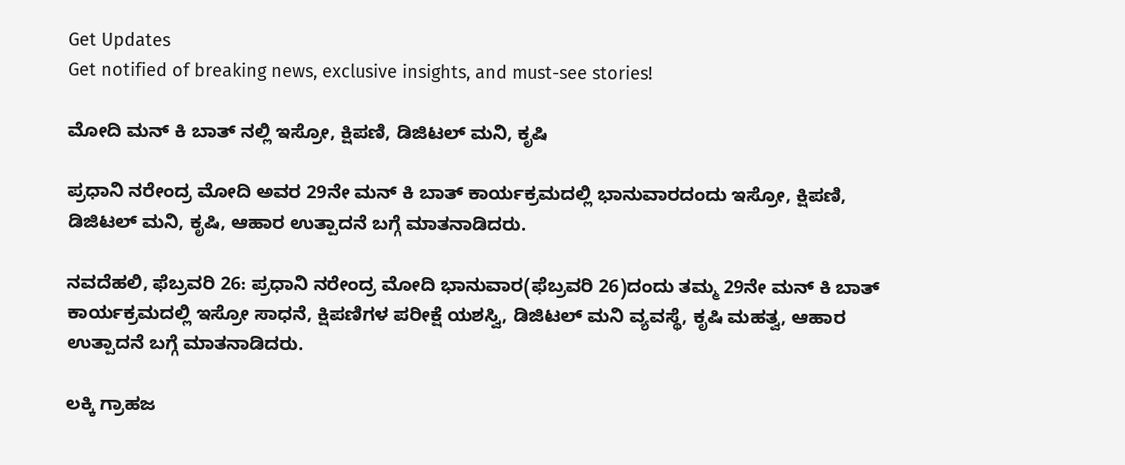Get Updates
Get notified of breaking news, exclusive insights, and must-see stories!

ಮೋದಿ ಮನ್ ಕಿ ಬಾತ್ ನಲ್ಲಿ ಇಸ್ರೋ, ಕ್ಷಿಪಣಿ, ಡಿಜಿಟಲ್ ಮನಿ, ಕೃಷಿ

ಪ್ರಧಾನಿ ನರೇಂದ್ರ ಮೋದಿ ಅವರ 29ನೇ ಮನ್ ಕಿ ಬಾತ್ ಕಾರ್ಯಕ್ರಮದಲ್ಲಿ ಭಾನುವಾರದಂದು ಇಸ್ರೋ, ಕ್ಷಿಪಣಿ, ಡಿಜಿಟಲ್ ಮನಿ, ಕೃಷಿ, ಆಹಾರ ಉತ್ಪಾದನೆ ಬಗ್ಗೆ ಮಾತನಾಡಿದರು.

ನವದೆಹಲಿ, ಫೆಬ್ರವರಿ 26: ಪ್ರಧಾನಿ ನರೇಂದ್ರ ಮೋದಿ ಭಾನುವಾರ(ಫೆಬ್ರವರಿ 26)ದಂದು ತಮ್ಮ 29ನೇ ಮನ್ ಕಿ ಬಾತ್ ಕಾರ್ಯಕ್ರಮದಲ್ಲಿ ಇಸ್ರೋ ಸಾಧನೆ, ಕ್ಷಿಪಣಿಗಳ ಪರೀಕ್ಷೆ ಯಶಸ್ವಿ, ಡಿಜಿಟಲ್ ಮನಿ ವ್ಯವಸ್ಥೆ, ಕೃಷಿ ಮಹತ್ವ, ಆಹಾರ ಉತ್ಪಾದನೆ ಬಗ್ಗೆ ಮಾತನಾಡಿದರು.

ಲಕ್ಕಿ ಗ್ರಾಹಜ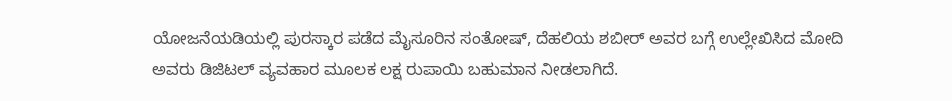ಯೋಜನೆಯಡಿಯಲ್ಲಿ ಪುರಸ್ಕಾರ ಪಡೆದ ಮೈಸೂರಿನ ಸಂತೋಷ್, ದೆಹಲಿಯ ಶಬೀರ್ ಅವರ ಬಗ್ಗೆ ಉಲ್ಲೇಖಿಸಿದ ಮೋದಿ ಅವರು ಡಿಜಿಟಲ್ ವ್ಯವಹಾರ ಮೂಲಕ ಲಕ್ಷ ರುಪಾಯಿ ಬಹುಮಾನ ನೀಡಲಾಗಿದೆ.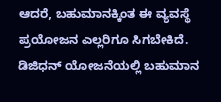ಆದರೆ, ಬಹುಮಾನಕ್ಕಿಂತ ಈ ವ್ಯವಸ್ಥೆ ಪ್ರಯೋಜನ ಎಲ್ಲರಿಗೂ ಸಿಗಬೇಕಿದೆ. ಡಿಜಿಧನ್ ಯೋಜನೆಯಲ್ಲಿ ಬಹುಮಾನ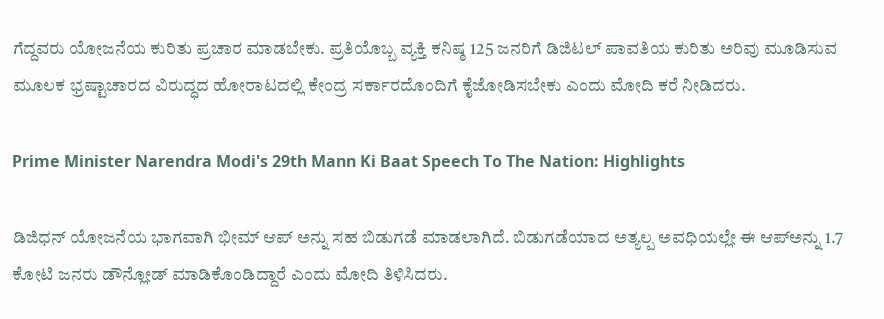ಗೆದ್ದವರು ಯೋಜನೆಯ ಕುರಿತು ಪ್ರಚಾರ ಮಾಡಬೇಕು. ಪ್ರತಿಯೊಬ್ಬ ವ್ಯಕ್ತಿ ಕನಿಷ್ಠ 125 ಜನರಿಗೆ ಡಿಜಿಟಲ್ ಪಾವತಿಯ ಕುರಿತು ಅರಿವು ಮೂಡಿಸುವ ಮೂಲಕ ಭ್ರಷ್ಟಾಚಾರದ ವಿರುದ್ಧದ ಹೋರಾಟದಲ್ಲಿ ಕೇಂದ್ರ ಸರ್ಕಾರದೊಂದಿಗೆ ಕೈಜೋಡಿಸಬೇಕು ಎಂದು ಮೋದಿ ಕರೆ ನೀಡಿದರು.

Prime Minister Narendra Modi's 29th Mann Ki Baat Speech To The Nation: Highlights

ಡಿಜಿಧನ್ ಯೋಜನೆಯ ಭಾಗವಾಗಿ ಭೀಮ್ ಆಪ್ ಅನ್ನು ಸಹ ಬಿಡುಗಡೆ ಮಾಡಲಾಗಿದೆ. ಬಿಡುಗಡೆಯಾದ ಅತ್ಯಲ್ಪ ಅವಧಿಯಲ್ಲೇ ಈ ಆಪ್ಅನ್ನು 1.7 ಕೋಟಿ ಜನರು ಡೌನ್ಲೋಡ್ ಮಾಡಿಕೊಂಡಿದ್ದಾರೆ ಎಂದು ಮೋದಿ ತಿಳಿಸಿದರು.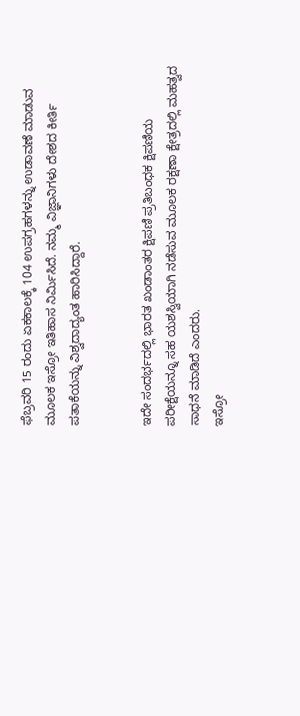ಫೆಬ್ರವರಿ 15 ರಂದು ಏಕಕಾಲಕ್ಕೆ 104 ಉಪಗ್ರಹಗಳನ್ನು ಉಡಾವಣೆ ಮಾಡುವ ಮೂಲಕ ಇಸ್ರೋ ಇತಿಹಾಸ ನಿರ್ಮಿಸಿದೆ. ನಮ್ಮ ವಿಜ್ಞಾನಿಗಳು ದೇಶದ ಕೀರ್ತಿ ಪತಾಕೆಯನ್ನು ವಿಶ್ವದಾದ್ಯಂತ ಹಾರಿಸಿದ್ದಾರೆ.


ಇದೇ ಸಂದರ್ಭದಲ್ಲಿ ಭಾರತ ಖಂಡಾಂತರ ಕ್ಷಿಪಣಿ ಪ್ರತಿಬಂಧಕ ಕ್ಷಿಪಣಿಯ ಪರೀಕ್ಷೆಯನ್ನೂ ಸಹ ಯಶಸ್ವಿಯಾಗಿ ನಡೆಸುವ ಮೂಲಕ ರಕ್ಷಣಾ ಕ್ಷೇತ್ರದಲ್ಲಿ ಮಹತ್ವದ ಸಾಧನೆ ಮಾಡಿದೆ ಎಂದರು.
ಇಸ್ರೋ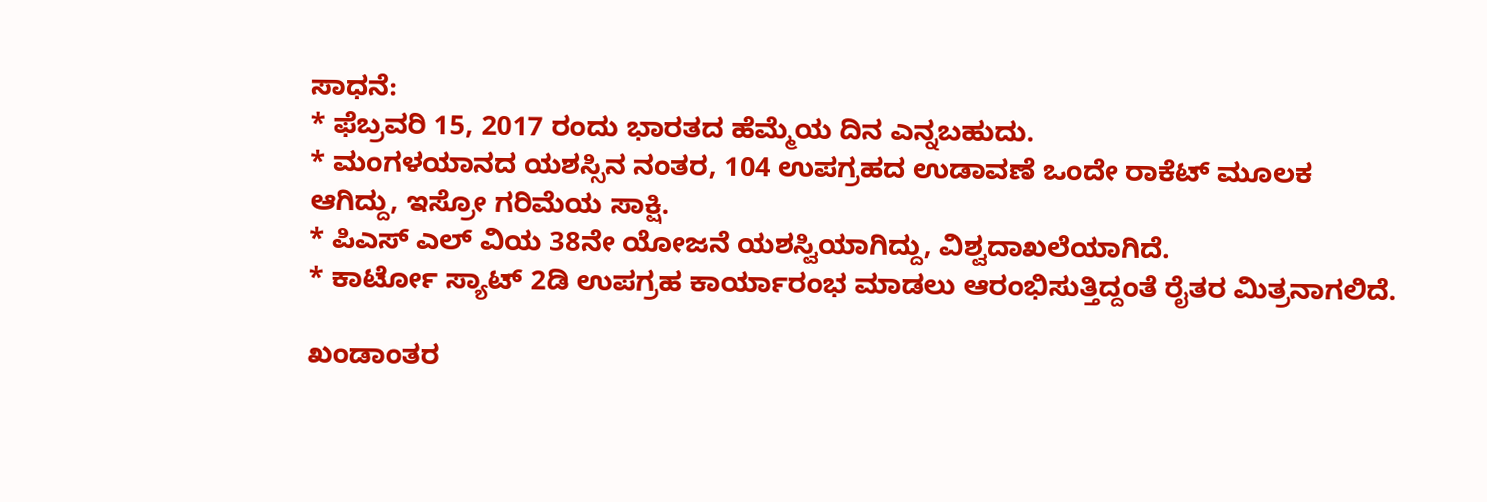ಸಾಧನೆ:
* ಫೆಬ್ರವರಿ 15, 2017 ರಂದು ಭಾರತದ ಹೆಮ್ಮೆಯ ದಿನ ಎನ್ನಬಹುದು.
* ಮಂಗಳಯಾನದ ಯಶಸ್ಸಿನ ನಂತರ, 104 ಉಪಗ್ರಹದ ಉಡಾವಣೆ ಒಂದೇ ರಾಕೆಟ್ ಮೂಲಕ ಆಗಿದ್ದು, ಇಸ್ರೋ ಗರಿಮೆಯ ಸಾಕ್ಷಿ.
* ಪಿಎಸ್ ಎಲ್ ವಿಯ 38ನೇ ಯೋಜನೆ ಯಶಸ್ವಿಯಾಗಿದ್ದು, ವಿಶ್ವದಾಖಲೆಯಾಗಿದೆ.
* ಕಾರ್ಟೋ ಸ್ಯಾಟ್ 2ಡಿ ಉಪಗ್ರಹ ಕಾರ್ಯಾರಂಭ ಮಾಡಲು ಆರಂಭಿಸುತ್ತಿದ್ದಂತೆ ರೈತರ ಮಿತ್ರನಾಗಲಿದೆ.

ಖಂಡಾಂತರ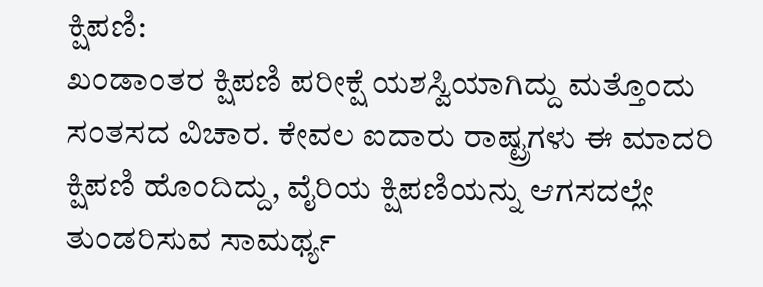ಕ್ಷಿಪಣಿ:
ಖಂಡಾಂತರ ಕ್ಷಿಪಣಿ ಪರೀಕ್ಷೆ ಯಶಸ್ವಿಯಾಗಿದ್ದು ಮತ್ತೊಂದು ಸಂತಸದ ವಿಚಾರ. ಕೇವಲ ಐದಾರು ರಾಷ್ಟ್ರಗಳು ಈ ಮಾದರಿ ಕ್ಷಿಪಣಿ ಹೊಂದಿದ್ದು, ವೈರಿಯ ಕ್ಷಿಪಣಿಯನ್ನು ಆಗಸದಲ್ಲೇ ತುಂಡರಿಸುವ ಸಾಮರ್ಥ್ಯ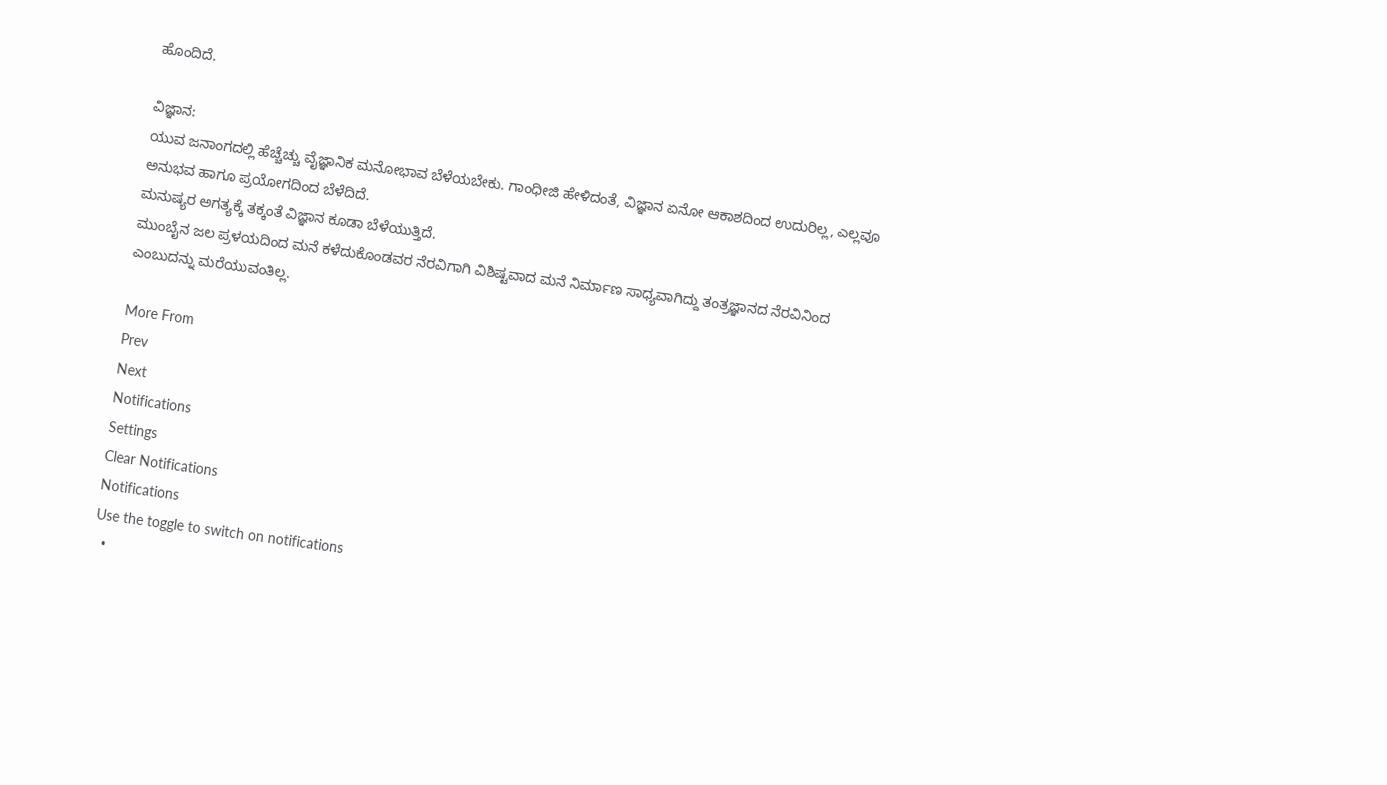ಹೊಂದಿದೆ.

ವಿಜ್ಞಾನ:
ಯುವ ಜನಾಂಗದಲ್ಲಿ ಹೆಚ್ಚೆಚ್ಚು ವೈಜ್ಞಾನಿಕ ಮನೋಭಾವ ಬೆಳೆಯಬೇಕು. ಗಾಂಧೀಜಿ ಹೇಳಿದಂತೆ, ವಿಜ್ಞಾನ ಏನೋ ಆಕಾಶದಿಂದ ಉದುರಿಲ್ಲ, ಎಲ್ಲವೂ ಅನುಭವ ಹಾಗೂ ಪ್ರಯೋಗದಿಂದ ಬೆಳೆದಿದೆ.
ಮನುಷ್ಯರ ಅಗತ್ಯಕ್ಕೆ ತಕ್ಕಂತೆ ವಿಜ್ಞಾನ ಕೂಡಾ ಬೆಳೆಯುತ್ತಿದೆ.
ಮುಂಬೈನ ಜಲ ಪ್ರಳಯದಿಂದ ಮನೆ ಕಳೆದುಕೊಂಡವರ ನೆರವಿಗಾಗಿ ವಿಶಿಷ್ಟವಾದ ಮನೆ ನಿರ್ಮಾಣ ಸಾಧ್ಯವಾಗಿದ್ದು ತಂತ್ರಜ್ಞಾನದ ನೆರವಿನಿಂದ ಎಂಬುದನ್ನು ಮರೆಯುವಂತಿಲ್ಲ.

More From
Prev
Next
Notifications
Settings
Clear Notifications
Notifications
Use the toggle to switch on notifications
  •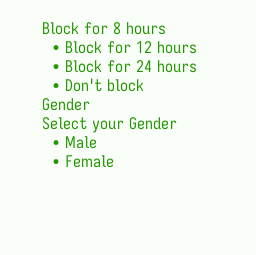Block for 8 hours
  • Block for 12 hours
  • Block for 24 hours
  • Don't block
Gender
Select your Gender
  • Male
  • Female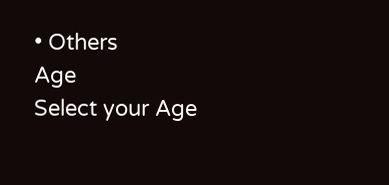• Others
Age
Select your Age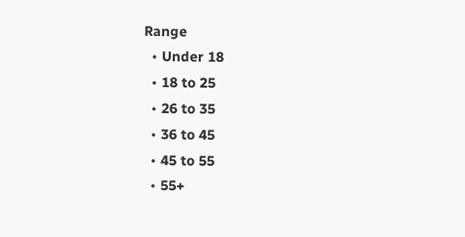Range
  • Under 18
  • 18 to 25
  • 26 to 35
  • 36 to 45
  • 45 to 55
  • 55+